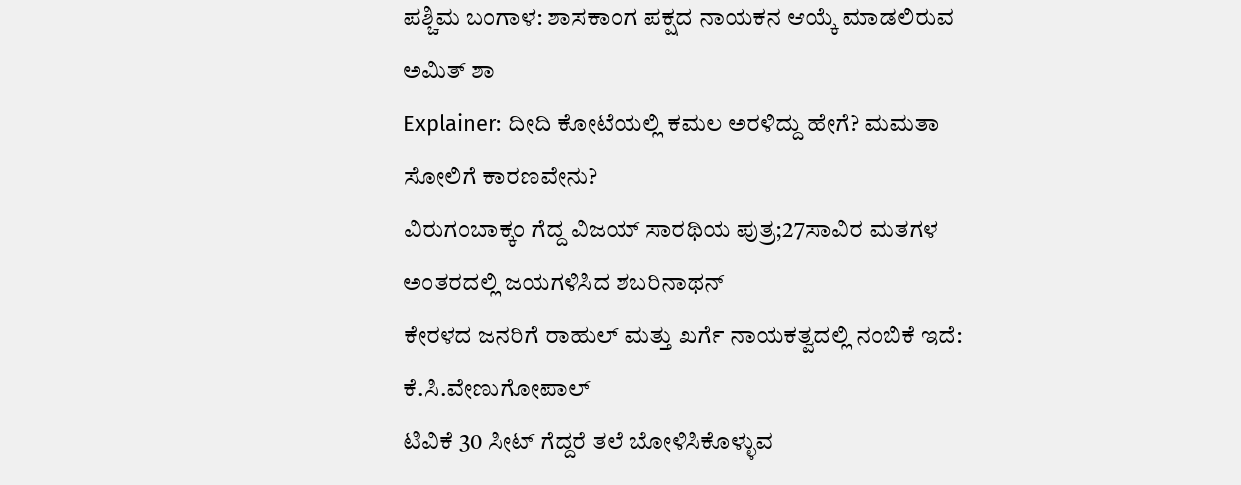ಪಶ್ಚಿಮ ಬಂಗಾಳ: ಶಾಸಕಾಂಗ ಪಕ್ಷದ ನಾಯಕನ ಆಯ್ಕೆ ಮಾಡಲಿರುವ ಅಮಿತ್ ಶಾ
Explainer: ದೀದಿ ಕೋಟೆಯಲ್ಲಿ ಕಮಲ ಅರಳಿದ್ದು ಹೇಗೆ? ಮಮತಾ ಸೋಲಿಗೆ ಕಾರಣವೇನು?
ವಿರುಗಂಬಾಕ್ಕಂ ಗೆದ್ದ ವಿಜಯ್ ಸಾರಥಿಯ ಪುತ್ರ;27ಸಾವಿರ ಮತಗಳ ಅಂತರದಲ್ಲಿ ಜಯಗಳಿಸಿದ ಶಬರಿನಾಥನ್
ಕೇರಳದ ಜನರಿಗೆ ರಾಹುಲ್ ಮತ್ತು ಖರ್ಗೆ ನಾಯಕತ್ವದಲ್ಲಿ ನಂಬಿಕೆ ಇದೆ: ಕೆ.ಸಿ.ವೇಣುಗೋಪಾಲ್
ಟಿವಿಕೆ 30 ಸೀಟ್ ಗೆದ್ದರೆ ತಲೆ ಬೋಳಿಸಿಕೊಳ್ಳುವ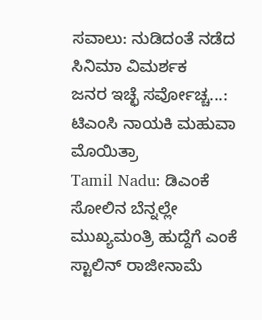ಸವಾಲು: ನುಡಿದಂತೆ ನಡೆದ ಸಿನಿಮಾ ವಿಮರ್ಶಕ
ಜನರ ಇಚ್ಛೆ ಸರ್ವೋಚ್ಚ...: ಟಿಎಂಸಿ ನಾಯಕಿ ಮಹುವಾ ಮೊಯಿತ್ರಾ
Tamil Nadu: ಡಿಎಂಕೆ ಸೋಲಿನ ಬೆನ್ನಲ್ಲೇ ಮುಖ್ಯಮಂತ್ರಿ ಹುದ್ದೆಗೆ ಎಂಕೆ ಸ್ಟಾಲಿನ್ ರಾಜೀನಾಮೆ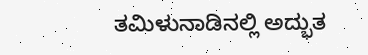ತಮಿಳುನಾಡಿನಲ್ಲಿ ಅದ್ಭುತ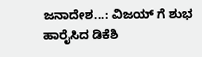ಜನಾದೇಶ...: ವಿಜಯ್ ಗೆ ಶುಭ ಹಾರೈಸಿದ ಡಿಕೆಶಿ